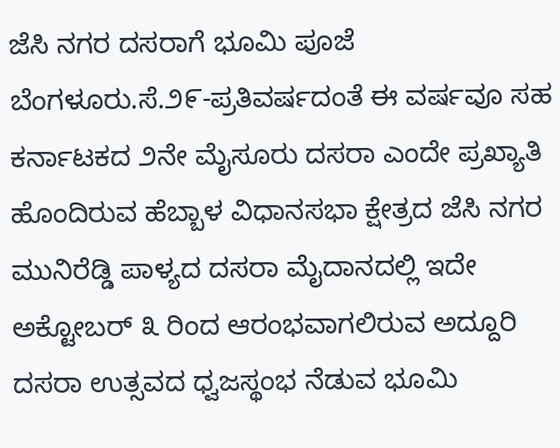ಜೆಸಿ ನಗರ ದಸರಾಗೆ ಭೂಮಿ ಪೂಜೆ
ಬೆಂಗಳೂರು.ಸೆ.೨೯-ಪ್ರತಿವರ್ಷದಂತೆ ಈ ವರ್ಷವೂ ಸಹ ಕರ್ನಾಟಕದ ೨ನೇ ಮೈಸೂರು ದಸರಾ ಎಂದೇ ಪ್ರಖ್ಯಾತಿ ಹೊಂದಿರುವ ಹೆಬ್ಬಾಳ ವಿಧಾನಸಭಾ ಕ್ಷೇತ್ರದ ಜೆಸಿ ನಗರ ಮುನಿರೆಡ್ಡಿ ಪಾಳ್ಯದ ದಸರಾ ಮೈದಾನದಲ್ಲಿ ಇದೇ ಅಕ್ಟೋಬರ್ ೩ ರಿಂದ ಆರಂಭವಾಗಲಿರುವ ಅದ್ದೂರಿ ದಸರಾ ಉತ್ಸವದ ಧ್ವಜಸ್ಥಂಭ ನೆಡುವ ಭೂಮಿ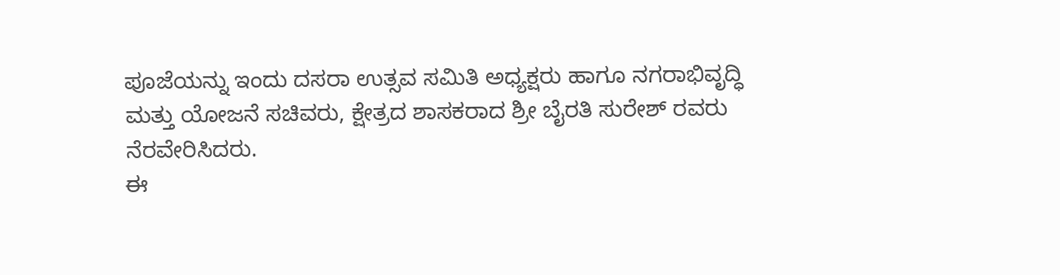ಪೂಜೆಯನ್ನು ಇಂದು ದಸರಾ ಉತ್ಸವ ಸಮಿತಿ ಅಧ್ಯಕ್ಷರು ಹಾಗೂ ನಗರಾಭಿವೃದ್ಧಿ ಮತ್ತು ಯೋಜನೆ ಸಚಿವರು, ಕ್ಷೇತ್ರದ ಶಾಸಕರಾದ ಶ್ರೀ ಬೈರತಿ ಸುರೇಶ್ ರವರು ನೆರವೇರಿಸಿದರು.
ಈ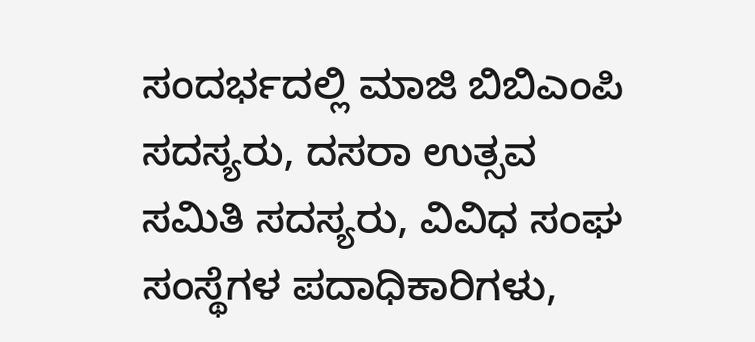ಸಂದರ್ಭದಲ್ಲಿ ಮಾಜಿ ಬಿಬಿಎಂಪಿ ಸದಸ್ಯರು, ದಸರಾ ಉತ್ಸವ ಸಮಿತಿ ಸದಸ್ಯರು, ವಿವಿಧ ಸಂಘ ಸಂಸ್ಥೆಗಳ ಪದಾಧಿಕಾರಿಗಳು,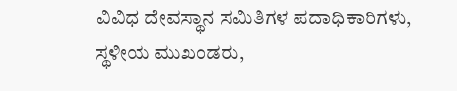ವಿವಿಧ ದೇವಸ್ಥಾನ ಸಮಿತಿಗಳ ಪದಾಧಿಕಾರಿಗಳು, ಸ್ಥಳೀಯ ಮುಖಂಡರು,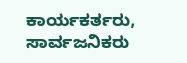ಕಾರ್ಯಕರ್ತರು, ಸಾರ್ವಜನಿಕರು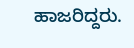ಹಾಜರಿದ್ದರು.